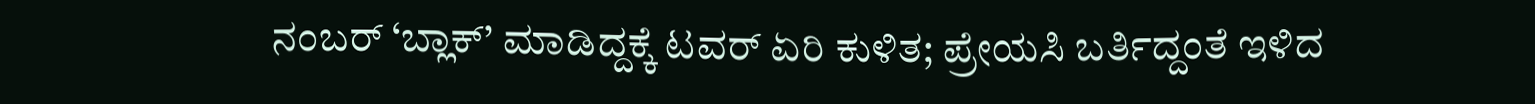ನಂಬರ್ ‘ಬ್ಲಾಕ್‌’ ಮಾಡಿದ್ದಕ್ಕೆ ಟವರ್ ಏರಿ ಕುಳಿತ; ಪ್ರೇಯಸಿ ಬರ್ತಿದ್ದಂತೆ ಇಳಿದ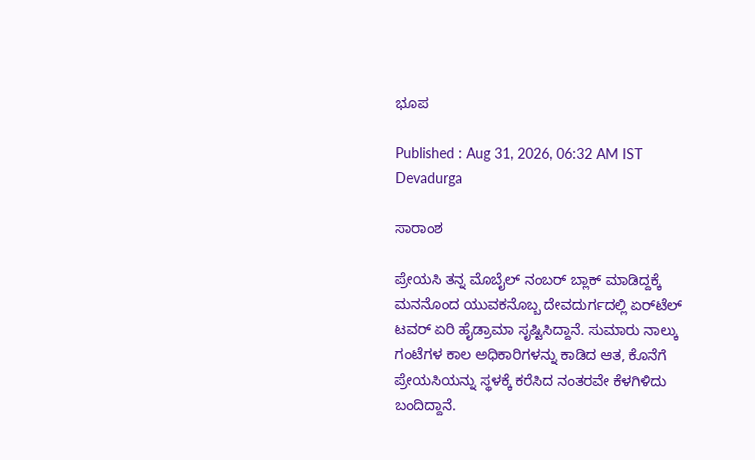ಭೂಪ

Published : Aug 31, 2026, 06:32 AM IST
Devadurga

ಸಾರಾಂಶ

ಪ್ರೇಯಸಿ ತನ್ನ ಮೊಬೈಲ್ ನಂಬರ್ ಬ್ಲಾಕ್ ಮಾಡಿದ್ದಕ್ಕೆ ಮನನೊಂದ ಯುವಕನೊಬ್ಬ ದೇವದುರ್ಗದಲ್ಲಿ ಏರ್‌ಟೆಲ್ ಟವರ್ ಏರಿ ಹೈಡ್ರಾಮಾ ಸೃಷ್ಟಿಸಿದ್ದಾನೆ. ಸುಮಾರು ನಾಲ್ಕು ಗಂಟೆಗಳ ಕಾಲ ಅಧಿಕಾರಿಗಳನ್ನು ಕಾಡಿದ ಆತ, ಕೊನೆಗೆ ಪ್ರೇಯಸಿಯನ್ನು ಸ್ಥಳಕ್ಕೆ ಕರೆಸಿದ ನಂತರವೇ ಕೆಳಗಿಳಿದು ಬಂದಿದ್ದಾನೆ.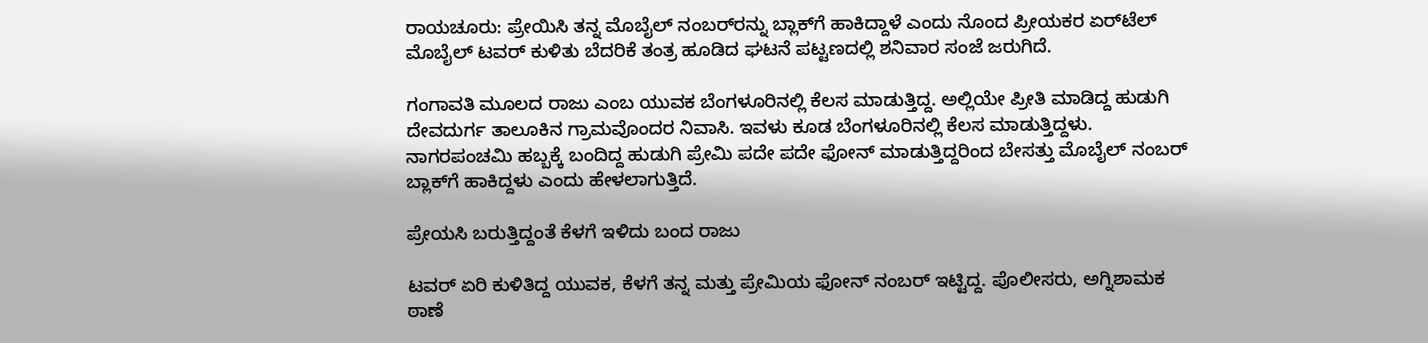ರಾಯಚೂರು: ಪ್ರೇಯಿಸಿ ತನ್ನ ಮೊಬೈಲ್‌ ನಂಬರ್‌ರನ್ನು ಬ್ಲಾಕ್‌ಗೆ ಹಾಕಿದ್ದಾಳೆ ಎಂದು ನೊಂದ ಪ್ರೀಯಕರ ಏರ್‌ಟೆಲ್ ಮೊಬೈಲ್ ಟವರ್ ಕುಳಿತು ಬೆದರಿಕೆ ತಂತ್ರ ಹೂಡಿದ ಘಟನೆ ಪಟ್ಟಣದಲ್ಲಿ ಶನಿವಾರ ಸಂಜೆ ಜರುಗಿದೆ.

ಗಂಗಾವತಿ ಮೂಲದ ರಾಜು ಎಂಬ ಯುವಕ ಬೆಂಗಳೂರಿನಲ್ಲಿ ಕೆಲಸ ಮಾಡುತ್ತಿದ್ದ. ಅಲ್ಲಿಯೇ ಪ್ರೀತಿ ಮಾಡಿದ್ದ ಹುಡುಗಿ ದೇವದುರ್ಗ ತಾಲೂಕಿನ ಗ್ರಾಮವೊಂದರ ನಿವಾಸಿ. ಇವಳು ಕೂಡ ಬೆಂಗಳೂರಿನಲ್ಲಿ ಕೆಲಸ ಮಾಡುತ್ತಿದ್ದಳು. ನಾಗರಪಂಚಮಿ ಹಬ್ಬಕ್ಕೆ ಬಂದಿದ್ದ ಹುಡುಗಿ ಪ್ರೇಮಿ ಪದೇ ಪದೇ ಫೋನ್ ಮಾಡುತ್ತಿದ್ದರಿಂದ ಬೇಸತ್ತು ಮೊಬೈಲ್ ನಂಬರ್ ಬ್ಲಾಕ್‌ಗೆ ಹಾಕಿದ್ದಳು ಎಂದು ಹೇಳಲಾಗುತ್ತಿದೆ.

ಪ್ರೇಯಸಿ ಬರುತ್ತಿದ್ದಂತೆ ಕೆಳಗೆ ಇಳಿದು ಬಂದ ರಾಜು

ಟವರ್ ಏರಿ ಕುಳಿತಿದ್ದ ಯುವಕ, ಕೆಳಗೆ ತನ್ನ ಮತ್ತು ಪ್ರೇಮಿಯ ಫೋನ್ ನಂಬರ್ ಇಟ್ಟಿದ್ದ. ಪೊಲೀಸರು, ಅಗ್ನಿಶಾಮಕ ಠಾಣೆ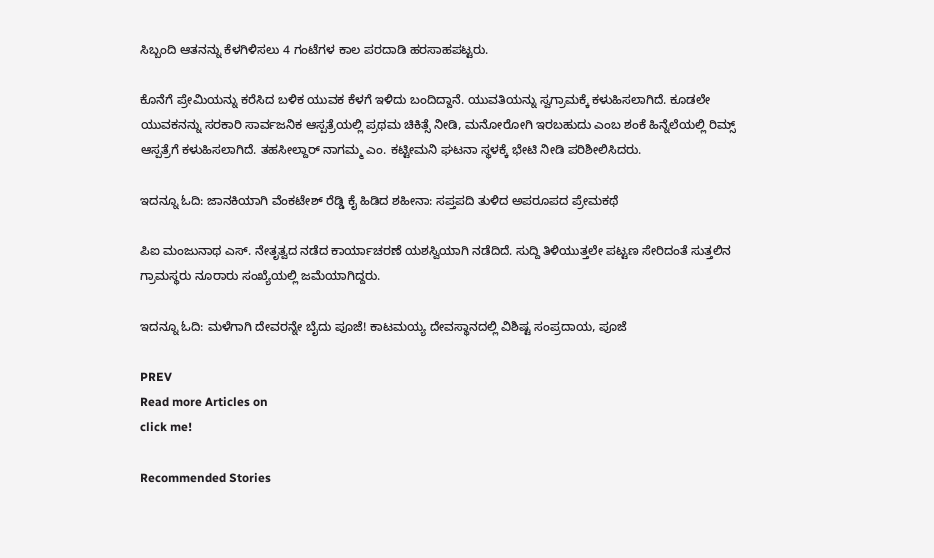ಸಿಬ್ಬಂದಿ ಆತನನ್ನು ಕೆಳಗಿಳಿಸಲು 4 ಗಂಟೆಗಳ ಕಾಲ ಪರದಾಡಿ ಹರಸಾಹಪಟ್ಟರು.

ಕೊನೆಗೆ ಪ್ರೇಮಿಯನ್ನು ಕರೆಸಿದ ಬಳಿಕ ಯುವಕ ಕೆಳಗೆ ಇಳಿದು ಬಂದಿದ್ದಾನೆ. ಯುವತಿಯನ್ನು ಸ್ವಗ್ರಾಮಕ್ಕೆ ಕಳುಹಿಸಲಾಗಿದೆ. ಕೂಡಲೇ ಯುವಕನನ್ನು ಸರಕಾರಿ ಸಾರ್ವಜನಿಕ ಆಸ್ಪತ್ರೆಯಲ್ಲಿ ಪ್ರಥಮ ಚಿಕಿತ್ಸೆ ನೀಡಿ, ಮನೋರೋಗಿ ಇರಬಹುದು ಎಂಬ ಶಂಕೆ ಹಿನ್ನೆಲೆಯಲ್ಲಿ ರಿಮ್ಸ್ ಆಸ್ಪತ್ರೆಗೆ ಕಳುಹಿಸಲಾಗಿದೆ. ತಹಸೀಲ್ದಾರ್‌ ನಾಗಮ್ಮ ಎಂ. ಕಟ್ಟೀಮನಿ ಘಟನಾ ಸ್ಥಳಕ್ಕೆ ಭೇಟಿ ನೀಡಿ ಪರಿಶೀಲಿಸಿದರು.

ಇದನ್ನೂ ಓದಿ: ಜಾನಕಿಯಾಗಿ ವೆಂಕಟೇಶ್ ರೆಡ್ಡಿ ಕೈ ಹಿಡಿದ ಶಹೀನಾ: ಸಪ್ತಪದಿ ತುಳಿದ ಅಪರೂಪದ ಪ್ರೇಮಕಥೆ

ಪಿಐ ಮಂಜುನಾಥ ಎಸ್. ನೇತೃತ್ವದ ನಡೆದ ಕಾರ್ಯಾಚರಣೆ ಯಶಸ್ವಿಯಾಗಿ ನಡೆದಿದೆ. ಸುದ್ದಿ ತಿಳಿಯುತ್ತಲೇ ಪಟ್ಟಣ ಸೇರಿದಂತೆ ಸುತ್ತಲಿನ ಗ್ರಾಮಸ್ಥರು ನೂರಾರು ಸಂಖ್ಯೆಯಲ್ಲಿ ಜಮೆಯಾಗಿದ್ದರು.

ಇದನ್ನೂ ಓದಿ: ಮಳೆಗಾಗಿ ದೇವರನ್ನೇ ಬೈದು ಪೂಜೆ! ಕಾಟಮಯ್ಯ ದೇವಸ್ಥಾನದಲ್ಲಿ ವಿಶಿಷ್ಟ ಸಂಪ್ರದಾಯ, ಪೂಜೆ

PREV
Read more Articles on
click me!

Recommended Stories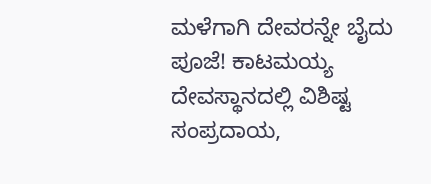ಮಳೆಗಾಗಿ ದೇವರನ್ನೇ ಬೈದು ಪೂಜೆ! ಕಾಟಮಯ್ಯ ದೇವಸ್ಥಾನದಲ್ಲಿ ವಿಶಿಷ್ಟ ಸಂಪ್ರದಾಯ,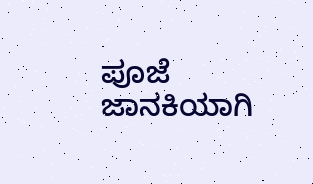ಪೂಜೆ
ಜಾನಕಿಯಾಗಿ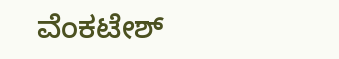ವೆಂಕಟೇಶ್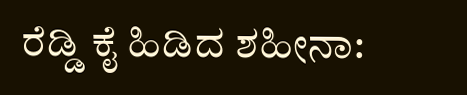ರೆಡ್ಡಿ ಕೈ ಹಿಡಿದ ಶಹೀನಾ: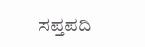ಸಪ್ತಪದಿ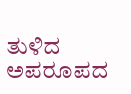ತುಳಿದ ಅಪರೂಪದ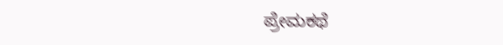ಪ್ರೇಮಕಥೆ